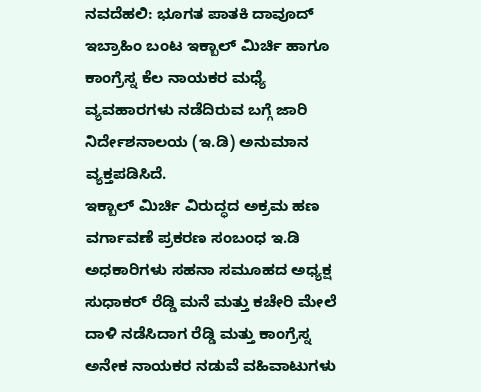ನವದೆಹಲಿ: ಭೂಗತ ಪಾತಕಿ ದಾವೂದ್ ಇಬ್ರಾಹಿಂ ಬಂಟ ಇಕ್ಬಾಲ್ ಮಿರ್ಚಿ ಹಾಗೂ ಕಾಂಗ್ರೆಸ್ನ ಕೆಲ ನಾಯಕರ ಮಧ್ಯೆ ವ್ಯವಹಾರಗಳು ನಡೆದಿರುವ ಬಗ್ಗೆ ಜಾರಿ ನಿರ್ದೇಶನಾಲಯ (ಇ.ಡಿ) ಅನುಮಾನ ವ್ಯಕ್ತಪಡಿಸಿದೆ.
ಇಕ್ಬಾಲ್ ಮಿರ್ಚಿ ವಿರುದ್ಧದ ಅಕ್ರಮ ಹಣ ವರ್ಗಾವಣೆ ಪ್ರಕರಣ ಸಂಬಂಧ ಇ.ಡಿ ಅಧಕಾರಿಗಳು ಸಹನಾ ಸಮೂಹದ ಅಧ್ಯಕ್ಷ ಸುಧಾಕರ್ ರೆಡ್ಡಿ ಮನೆ ಮತ್ತು ಕಚೇರಿ ಮೇಲೆ ದಾಳಿ ನಡೆಸಿದಾಗ ರೆಡ್ಡಿ ಮತ್ತು ಕಾಂಗ್ರೆಸ್ನ ಅನೇಕ ನಾಯಕರ ನಡುವೆ ವಹಿವಾಟುಗಳು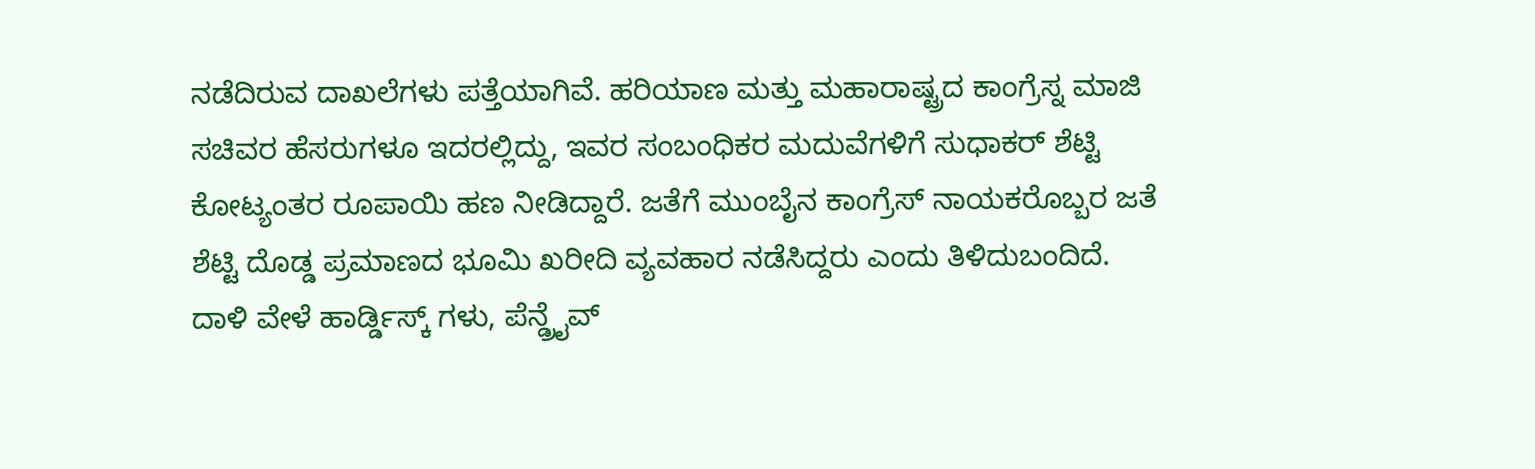ನಡೆದಿರುವ ದಾಖಲೆಗಳು ಪತ್ತೆಯಾಗಿವೆ. ಹರಿಯಾಣ ಮತ್ತು ಮಹಾರಾಷ್ಟ್ರದ ಕಾಂಗ್ರೆಸ್ನ ಮಾಜಿ ಸಚಿವರ ಹೆಸರುಗಳೂ ಇದರಲ್ಲಿದ್ದು, ಇವರ ಸಂಬಂಧಿಕರ ಮದುವೆಗಳಿಗೆ ಸುಧಾಕರ್ ಶೆಟ್ಟಿ ಕೋಟ್ಯಂತರ ರೂಪಾಯಿ ಹಣ ನೀಡಿದ್ದಾರೆ. ಜತೆಗೆ ಮುಂಬೈನ ಕಾಂಗ್ರೆಸ್ ನಾಯಕರೊಬ್ಬರ ಜತೆ ಶೆಟ್ಟಿ ದೊಡ್ಡ ಪ್ರಮಾಣದ ಭೂಮಿ ಖರೀದಿ ವ್ಯವಹಾರ ನಡೆಸಿದ್ದರು ಎಂದು ತಿಳಿದುಬಂದಿದೆ.
ದಾಳಿ ವೇಳೆ ಹಾರ್ಡ್ಡಿಸ್ಕ್ ಗಳು, ಪೆನ್ಡ್ರೖೆವ್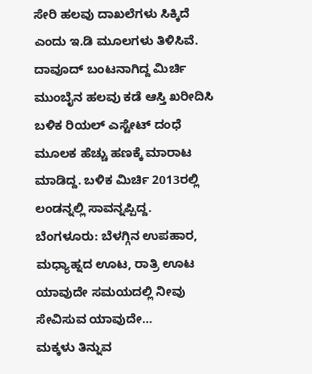ಸೇರಿ ಹಲವು ದಾಖಲೆಗಳು ಸಿಕ್ಕಿದೆ ಎಂದು ಇ.ಡಿ ಮೂಲಗಳು ತಿಳಿಸಿವೆ. ದಾವೂದ್ ಬಂಟನಾಗಿದ್ದ ಮಿರ್ಚಿ ಮುಂಬೈನ ಹಲವು ಕಡೆ ಆಸ್ತಿ ಖರೀದಿಸಿ ಬಳಿಕ ರಿಯಲ್ ಎಸ್ಟೇಟ್ ದಂಧೆ ಮೂಲಕ ಹೆಚ್ಚು ಹಣಕ್ಕೆ ಮಾರಾಟ ಮಾಡಿದ್ದ. ಬಳಿಕ ಮಿರ್ಚಿ 2013ರಲ್ಲಿ ಲಂಡನ್ನಲ್ಲಿ ಸಾವನ್ನಪ್ಪಿದ್ದ.
ಬೆಂಗಳೂರು: ಬೆಳಗ್ಗಿನ ಉಪಹಾರ, ಮಧ್ಯಾಹ್ನದ ಊಟ, ರಾತ್ರಿ ಊಟ ಯಾವುದೇ ಸಮಯದಲ್ಲಿ ನೀವು ಸೇವಿಸುವ ಯಾವುದೇ…
ಮಕ್ಕಳು ತಿನ್ನುವ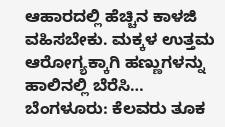ಆಹಾರದಲ್ಲಿ ಹೆಚ್ಚಿನ ಕಾಳಜಿ ವಹಿಸಬೇಕು. ಮಕ್ಕಳ ಉತ್ತಮ ಆರೋಗ್ಯಕ್ಕಾಗಿ ಹಣ್ಣುಗಳನ್ನು ಹಾಲಿನಲ್ಲಿ ಬೆರೆಸಿ…
ಬೆಂಗಳೂರು: ಕೆಲವರು ತೂಕ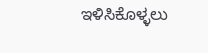ಇಳಿಸಿಕೊಳ್ಳಲು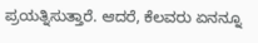ಪ್ರಯತ್ನಿಸುತ್ತಾರೆ. ಆದರೆ, ಕೆಲವರು ಏನನ್ನೂ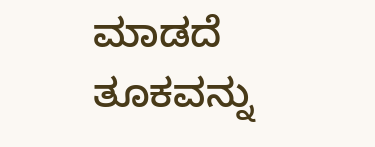ಮಾಡದೆ ತೂಕವನ್ನು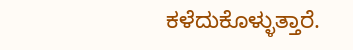ಕಳೆದುಕೊಳ್ಳುತ್ತಾರೆ.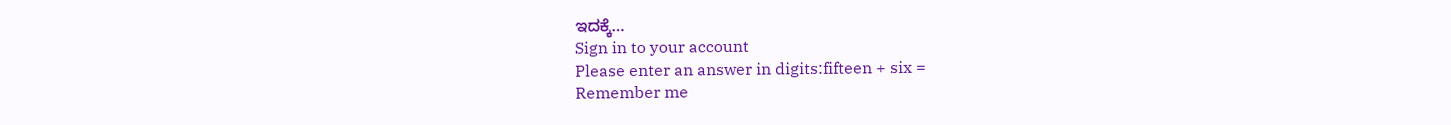ಇದಕ್ಕೆ…
Sign in to your account
Please enter an answer in digits:fifteen + six =
Remember me